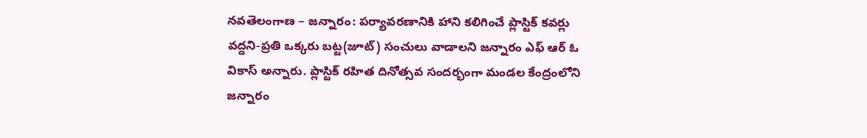నవతెలంగాణ – జన్నారం: పర్యావరణానికి హాని కలిగించే ప్లాస్టిక్ కవర్లు వద్దని-ప్రతి ఒక్కరు బట్ట(జూట్) సంచులు వాడాలని జన్నారం ఎఫ్ ఆర్ ఓ వికాస్ అన్నారు. ప్లాస్టిక్ రహిత దినోత్సవ సందర్భంగా మండల కేంద్రంలోని జన్నారం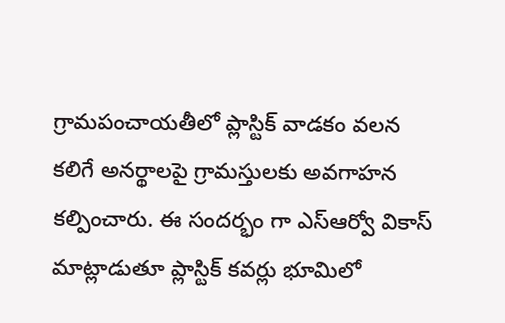గ్రామపంచాయతీలో ప్లాస్టిక్ వాడకం వలన కలిగే అనర్థాలపై గ్రామస్తులకు అవగాహన కల్పించారు. ఈ సందర్భం గా ఎస్ఆర్వో వికాస్ మాట్లాడుతూ ప్లాస్టిక్ కవర్లు భూమిలో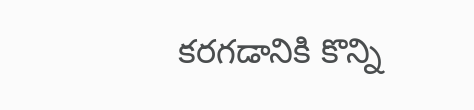కరగడానికి కొన్ని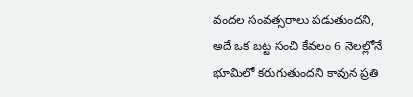వందల సంవత్సరాలు పడుతుందని, అదే ఒక బట్ట సంచి కేవలం 6 నెలల్లోనే భూమిలో కరుగుతుందని కావున ప్రతి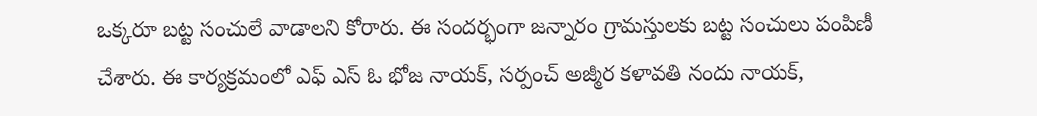ఒక్కరూ బట్ట సంచులే వాడాలని కోరారు. ఈ సందర్భంగా జన్నారం గ్రామస్తులకు బట్ట సంచులు పంపిణీ చేశారు. ఈ కార్యక్రమంలో ఎఫ్ ఎస్ ఓ భోజ నాయక్, సర్పంచ్ అజ్మీర కళావతి నందు నాయక్,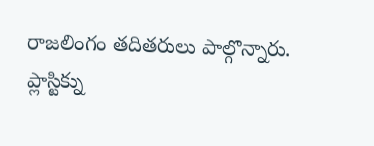రాజలింగం తదితరులు పాల్గొన్నారు.
ప్లాస్టిక్ను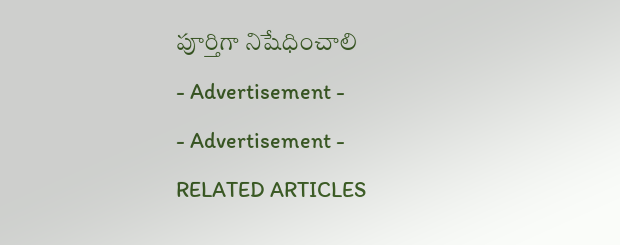పూర్తిగా నిషేధించాలి
- Advertisement -
- Advertisement -
RELATED ARTICLES